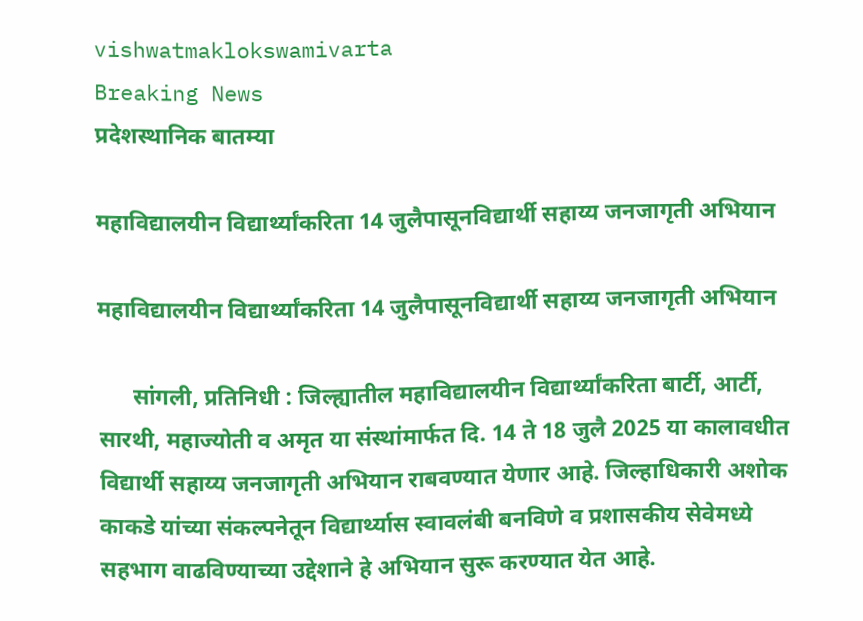vishwatmaklokswamivarta
Breaking News
प्रदेशस्थानिक बातम्या

महाविद्यालयीन विद्यार्थ्यांकरिता 14 जुलैपासूनविद्यार्थी सहाय्य जनजागृती अभियान

महाविद्यालयीन विद्यार्थ्यांकरिता 14 जुलैपासूनविद्यार्थी सहाय्य जनजागृती अभियान

      सांगली, प्रतिनिधी : जिल्ह्यातील महाविद्यालयीन विद्यार्थ्यांकरिता बार्टी, आर्टी, सारथी, महाज्योती व अमृत या संस्थांमार्फत दि. 14 ते 18 जुलै 2025 या कालावधीत विद्यार्थी सहाय्य जनजागृती अभियान राबवण्यात येणार आहे. जिल्हाधिकारी अशोक काकडे यांच्या संकल्पनेतून विद्यार्थ्यास स्वावलंबी बनविणे व प्रशासकीय सेवेमध्ये सहभाग वाढविण्याच्या उद्देशाने हे अभियान सुरू करण्यात येत आहे.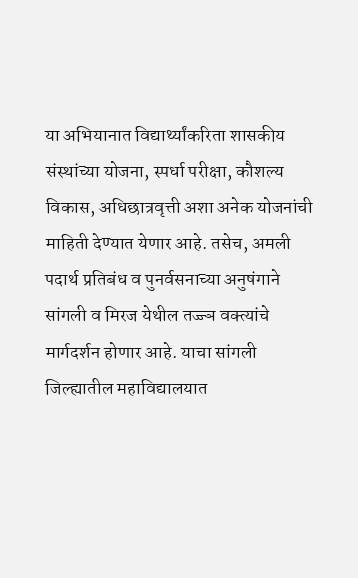या अभियानात विद्यार्थ्यांकरिता शासकीय संस्थांच्या योजना, स्पर्धा परीक्षा, कौशल्य विकास, अधिछात्रवृत्ती अशा अनेक योजनांची माहिती देण्यात येणार आहे. तसेच, अमली पदार्थ प्रतिबंध व पुनर्वसनाच्या अनुषंगाने सांगली व मिरज येथील तज्ज्ञ वक्त्यांचे मार्गदर्शन होणार आहे. याचा सांगली जिल्ह्यातील महाविद्यालयात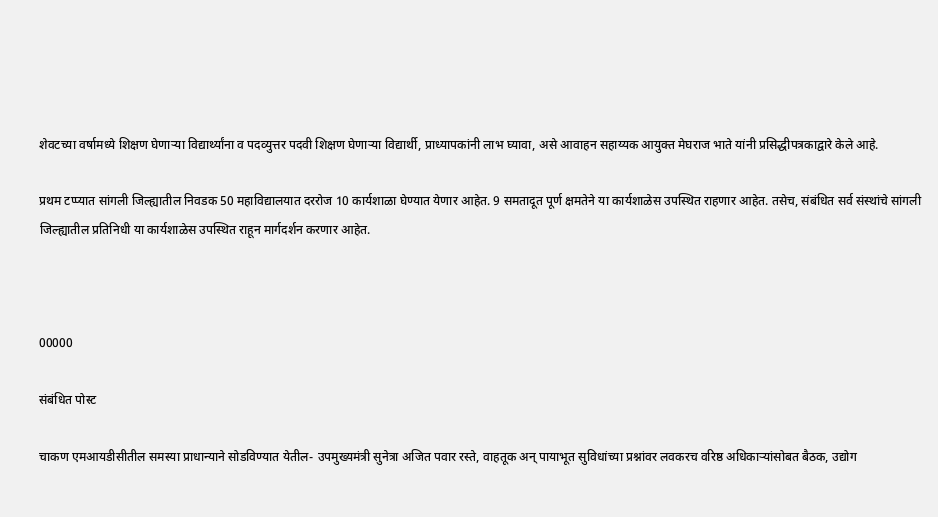शेवटच्या वर्षामध्ये शिक्षण घेणाऱ्या विद्यार्थ्यांना व पदव्युत्तर पदवी शिक्षण घेणाऱ्या विद्यार्थी, प्राध्यापकांनी लाभ घ्यावा, असे आवाहन सहाय्यक आयुक्त मेघराज भाते यांनी प्रसिद्धीपत्रकाद्वारे केले आहे.

प्रथम टप्प्यात सांगली जिल्ह्यातील निवडक 50 महाविद्यालयात दररोज 10 कार्यशाळा घेण्यात येणार आहेत. 9 समतादूत पूर्ण क्षमतेने या कार्यशाळेस उपस्थित राहणार आहेत. तसेच, संबंधित सर्व संस्थांचे सांगली जिल्ह्यातील प्रतिनिधी या कार्यशाळेस उपस्थित राहून मार्गदर्शन करणार आहेत.



00000

संबंधित पोस्ट

चाकण एमआयडीसीतील समस्या प्राधान्याने सोडविण्यात येतील- उपमुख्यमंत्री सुनेत्रा अजित पवार रस्ते, वाहतूक अन् पायाभूत सुविधांच्या प्रश्नांवर लवकरच वरिष्ठ अधिकाऱ्यांसोबत बैठक, उद्योग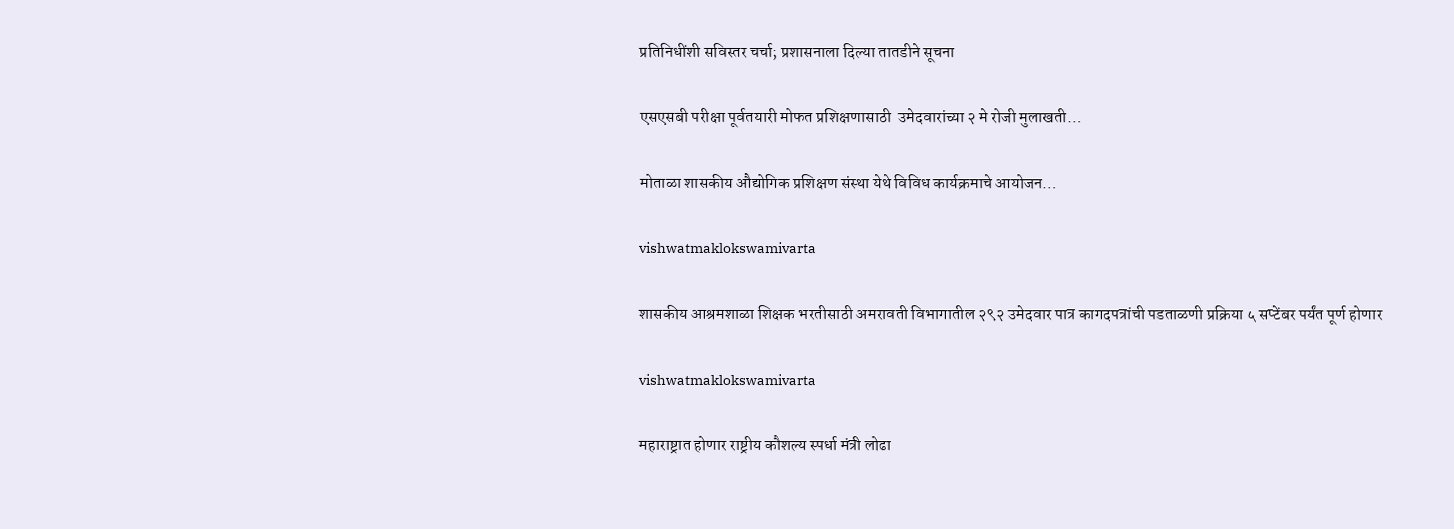प्रतिनिधींशी सविस्तर चर्चा; प्रशासनाला दिल्या तातडीने सूचना

एसएसबी परीक्षा पूर्वतयारी मोफत प्रशिक्षणासाठी  उमेदवारांच्या २ मे रोजी मुलाखती…

मोताळा शासकीय औद्योगिक प्रशिक्षण संस्था येथे विविध कार्यक्रमाचे आयोजन…

vishwatmaklokswamivarta

शासकीय आश्रमशाळा शिक्षक भरतीसाठी अमरावती विभागातील २९२ उमेदवार पात्र कागदपत्रांची पडताळणी प्रक्रिया ५ सप्टेंबर पर्यंत पूर्ण होणार

vishwatmaklokswamivarta

महाराष्ट्रात होणार राष्ट्रीय कौशल्य स्पर्धा मंत्री लोढा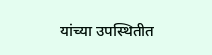यांच्या उपस्थितीत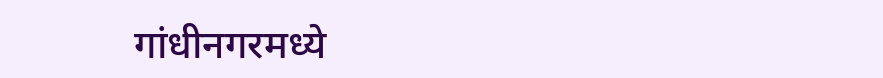गांधीनगरमध्ये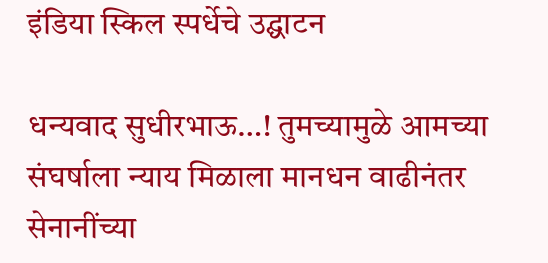इंडिया स्किल स्पर्धेचे उद्घाटन

धन्यवाद सुधीरभाऊ…! तुमच्यामुळे आमच्या संघर्षाला न्याय मिळाला मानधन वाढीनंतर सेनानींच्या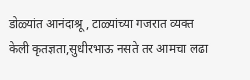डोळ्यांत आनंदाश्रू, टाळ्यांच्या गजरात व्यक्त केली कृतज्ञता,सुधीरभाऊ नसते तर आमचा लढा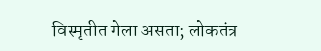विस्मृतीत गेला असता; लोकतंत्र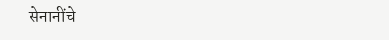सेनानींचे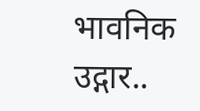भावनिक उद्गार..